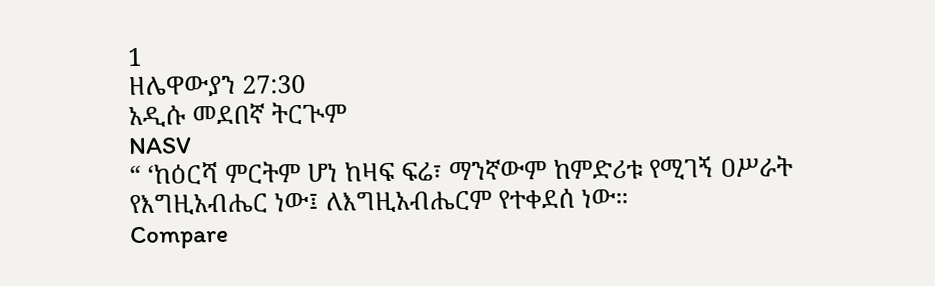1
ዘሌዋውያን 27:30
አዲሱ መደበኛ ትርጒም
NASV
“ ‘ከዕርሻ ምርትም ሆነ ከዛፍ ፍሬ፣ ማንኛውም ከምድሪቱ የሚገኝ ዐሥራት የእግዚአብሔር ነው፤ ለእግዚአብሔርም የተቀደሰ ነው።
Compare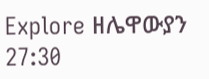Explore ዘሌዋውያን 27:30